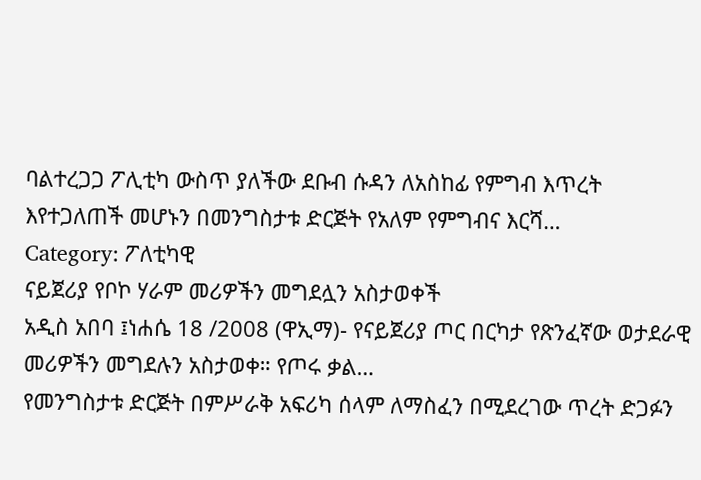ባልተረጋጋ ፖሊቲካ ውስጥ ያለችው ደቡብ ሱዳን ለአስከፊ የምግብ እጥረት እየተጋለጠች መሆኑን በመንግስታቱ ድርጅት የአለም የምግብና እርሻ…
Category: ፖለቲካዊ
ናይጀሪያ የቦኮ ሃራም መሪዎችን መግደሏን አስታወቀች
አዲስ አበባ ፤ነሐሴ 18 /2008 (ዋኢማ)- የናይጀሪያ ጦር በርካታ የጽንፈኛው ወታደራዊ መሪዎችን መግደሉን አስታወቀ። የጦሩ ቃል…
የመንግስታቱ ድርጅት በምሥራቅ አፍሪካ ሰላም ለማስፈን በሚደረገው ጥረት ድጋፉን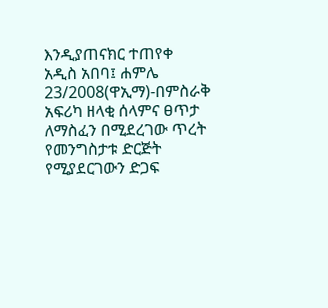እንዲያጠናክር ተጠየቀ
አዲስ አበባ፤ ሐምሌ 23/2008(ዋኢማ)-በምስራቅ አፍሪካ ዘላቂ ሰላምና ፀጥታ ለማስፈን በሚደረገው ጥረት የመንግስታቱ ድርጅት የሚያደርገውን ድጋፍ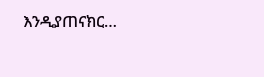እንዲያጠናክር…